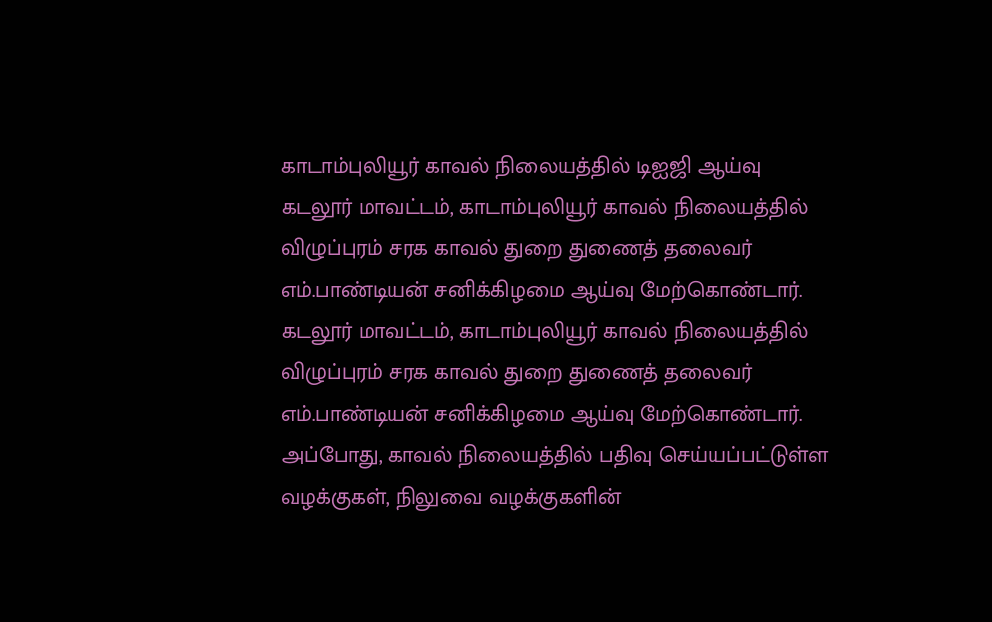காடாம்புலியூர் காவல் நிலையத்தில் டிஐஜி ஆய்வு
கடலூர் மாவட்டம், காடாம்புலியூர் காவல் நிலையத்தில் விழுப்புரம் சரக காவல் துறை துணைத் தலைவர் எம்.பாண்டியன் சனிக்கிழமை ஆய்வு மேற்கொண்டார்.
கடலூர் மாவட்டம், காடாம்புலியூர் காவல் நிலையத்தில் விழுப்புரம் சரக காவல் துறை துணைத் தலைவர் எம்.பாண்டியன் சனிக்கிழமை ஆய்வு மேற்கொண்டார்.
அப்போது, காவல் நிலையத்தில் பதிவு செய்யப்பட்டுள்ள வழக்குகள், நிலுவை வழக்குகளின்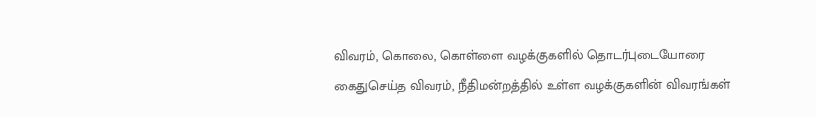விவரம், கொலை, கொள்ளை வழக்குகளில் தொடர்புடையோரை கைதுசெய்த விவரம், நீதிமன்றத்தில் உள்ள வழக்குகளின் விவரங்கள்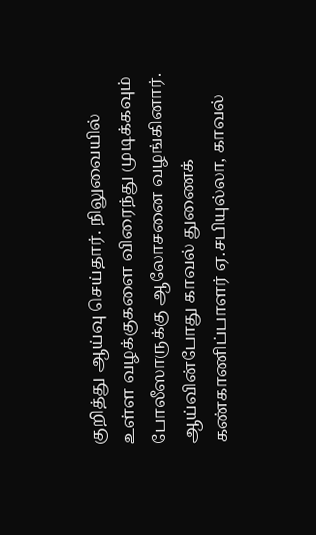குறித்து ஆய்வு செய்தார். நிலுவையில் உள்ள வழக்குகளை விரைந்து முடிக்கவும் போலீஸாருக்கு ஆலோசனை வழங்கினார்.
ஆய்வின்போது காவல் துணைக் கண்காணிப்பாளர் ஏ.சபியுல்லா, காவல்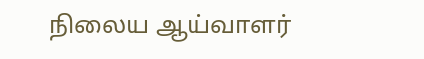நிலைய ஆய்வாளர்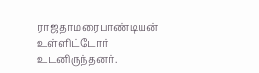ராஜதாமரைபாண்டியன் உள்ளிட்டோர் உடனிருந்தனர்.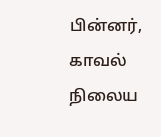பின்னர், காவல் நிலைய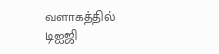வளாகத்தில் டிஐஜி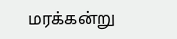மரக்கன்று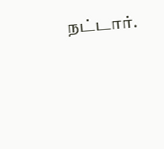நட்டார்.